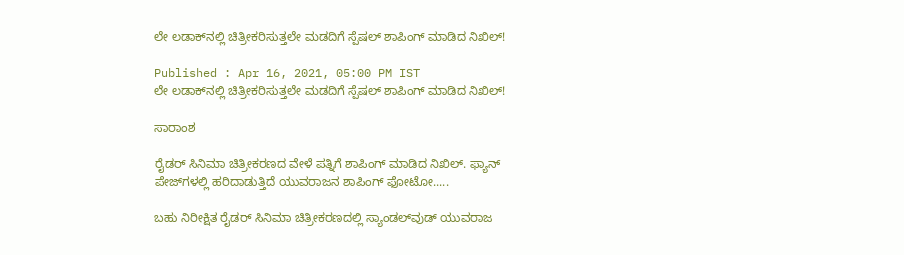ಲೇ ಲಡಾಕ್‌ನಲ್ಲಿ ಚಿತ್ರೀಕರಿಸುತ್ತಲೇ ಮಡದಿಗೆ ಸ್ಪೆಷಲ್ ಶಾಪಿಂಗ್ ಮಾಡಿದ ನಿಖಿಲ್!

Published : Apr 16, 2021, 05:00 PM IST
ಲೇ ಲಡಾಕ್‌ನಲ್ಲಿ ಚಿತ್ರೀಕರಿಸುತ್ತಲೇ ಮಡದಿಗೆ ಸ್ಪೆಷಲ್ ಶಾಪಿಂಗ್ ಮಾಡಿದ ನಿಖಿಲ್!

ಸಾರಾಂಶ

ರೈಡರ್ ಸಿನಿಮಾ ಚಿತ್ರೀಕರಣದ ವೇಳೆ ಪತ್ನಿಗೆ ಶಾಪಿಂಗ್ ಮಾಡಿದ ನಿಖಿಲ್. ಫ್ಯಾನ್ ಪೇಜ್‌ಗಳಲ್ಲಿ ಹರಿದಾಡುತ್ತಿದೆ ಯುವರಾಜನ ಶಾಪಿಂಗ್ ಫೋಟೋ.....

ಬಹು ನಿರೀಕ್ಷಿತ ರೈಡರ್ ಸಿನಿಮಾ ಚಿತ್ರೀಕರಣದಲ್ಲಿ ಸ್ಯಾಂಡಲ್‌ವುಡ್‌ ಯುವರಾಜ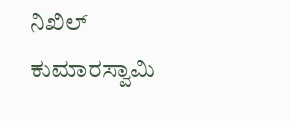ನಿಖಿಲ್ ಕುಮಾರಸ್ವಾಮಿ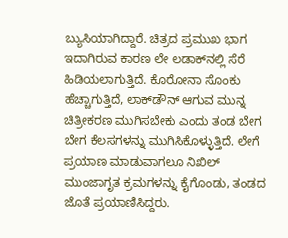ಬ್ಯುಸಿಯಾಗಿದ್ದಾರೆ. ಚಿತ್ರದ ಪ್ರಮುಖ ಭಾಗ ಇದಾಗಿರುವ ಕಾರಣ ಲೇ ಲಡಾಕ್‌ನಲ್ಲಿ ಸೆರೆ ಹಿಡಿಯಲಾಗುತ್ತಿದೆ. ಕೊರೋನಾ ಸೊಂಕು ಹೆಚ್ಚಾಗುತ್ತಿದೆ, ಲಾಕ್‌ಡೌನ್ ಆಗುವ ಮುನ್ನ ಚಿತ್ರೀಕರಣ ಮುಗಿಸಬೇಕು ಎಂದು ತಂಡ ಬೇಗ ಬೇಗ ಕೆಲಸಗಳನ್ನು ಮುಗಿಸಿಕೊಳ್ಳುತ್ತಿದೆ. ಲೇಗೆ ಪ್ರಯಾಣ ಮಾಡುವಾಗಲೂ ನಿಖಿಲ್ ಮುಂಜಾಗೃತ ಕ್ರಮಗಳನ್ನು ಕೈಗೊಂಡು, ತಂಡದ ಜೊತೆ ಪ್ರಯಾಣಿಸಿದ್ದರು.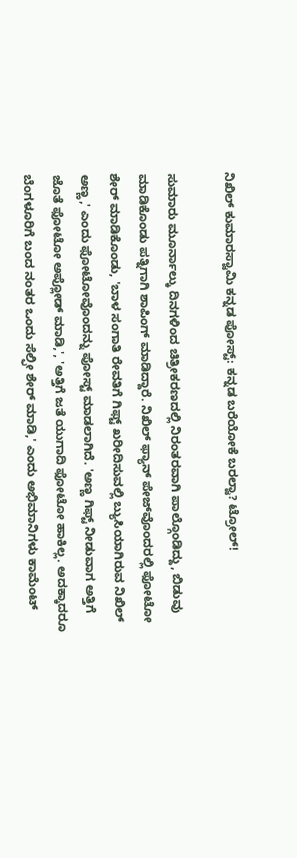ನಿಖಿಲ್ ಕುಮಾರಸ್ವಾಮಿ ಕನ್ನಡ ಪೋಸ್ಟ್: ಕನ್ನಡ ಬರೆಯೋಕೆ ಬರಲ್ವಾ? ಟ್ರೋಲ್!

ಸುಮಾರು ಮೂರ್ನಾಲ್ಕು ದಿನಗಳಿಂದ ಚಿತ್ರೀಕರಣದಲ್ಲಿ ನಿರಂತರವಾಗಿ ಪಾಲ್ಗೊಂಡಿದ್ದು, ಬಿಡುವು ಮಾಡಿಕೊಂಡು ಪತ್ನಿಗಾಗಿ ಶಾಪಿಂಗ್ ಮಾಡಿದ್ದಾರೆ. ನಿಖಿಲ್ ಫ್ಯಾನ್ ಪೇಜ್‌ವೊಂದರಲ್ಲಿ ಫೋಟೋ ಶೇರ್ ಮಾಡಿಕೊಂಡು, 'ಬಾಳ ಸಂಗಾತಿ ರೇವತಿಗೆ ಗಿಫ್ಟ್ ಖರೀದಿಸುವಲ್ಲಿ ಬ್ಯುಸಿಯಾಗಿರುವ ನಿಖಿಲ್ ಅಣ್ಣ,' ಎಂದು ಫೋಟೋವೊಂದನ್ನು ಪೋಸ್ಟ್ ಮಾಡಲಾಗಿದೆ. 'ಅಣ್ಣ ಗಿಫ್ಟ್ ನೀಡುವಾಗ ಅತ್ತಿಗೆ ಜೊತೆ ಫೋಟೋ ಅಪ್ಲೋಡ್ ಮಾಡಿ,', 'ಅತ್ತಿಗೆ ಜತೆ ಯುಗಾದಿ ಫೋಟೋ ಹಾಕಿಲ್ಲ. ಅದಕ್ಕಾದರೂ ಬೆಂಗಳೂರಿಗೆ ಬಂದ ನಂತರ ಒಂದು ಸೆಲ್ಫೀ ಶೇರ್ ಮಾಡಿ,' ಎಂದು ಅಭಿಮಾನಿಗಳು ಕಾಮೆಂಟ್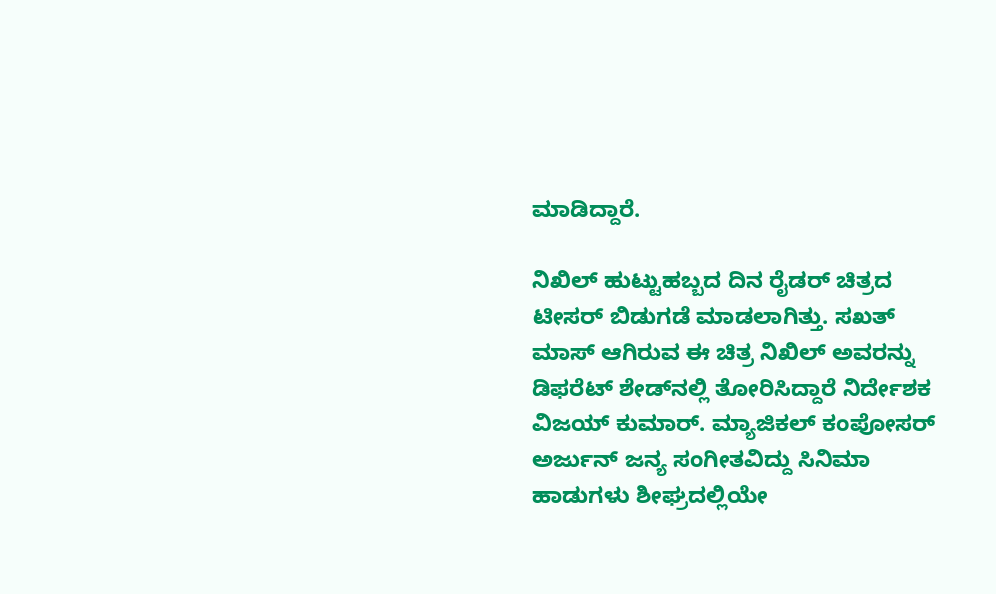ಮಾಡಿದ್ದಾರೆ.

ನಿಖಿಲ್ ಹುಟ್ಟುಹಬ್ಬದ ದಿನ ರೈಡರ್ ಚಿತ್ರದ ಟೀಸರ್ ಬಿಡುಗಡೆ ಮಾಡಲಾಗಿತ್ತು. ಸಖತ್ ಮಾಸ್‌ ಆಗಿರುವ ಈ ಚಿತ್ರ ನಿಖಿಲ್‌ ಅವರನ್ನು ಡಿಫರೆಟ್ ಶೇಡ್‌ನಲ್ಲಿ ತೋರಿಸಿದ್ದಾರೆ ನಿರ್ದೇಶಕ ವಿಜಯ್ ಕುಮಾರ್. ಮ್ಯಾಜಿಕಲ್ ಕಂಪೋಸರ್ ಅರ್ಜುನ್ ಜನ್ಯ ಸಂಗೀತವಿದ್ದು ಸಿನಿಮಾ ಹಾಡುಗಳು ಶೀಘ್ರದಲ್ಲಿಯೇ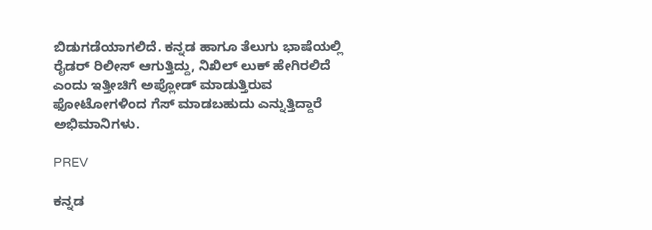ಬಿಡುಗಡೆಯಾಗಲಿದೆ. ಕನ್ನಡ ಹಾಗೂ ತೆಲುಗು ಭಾಷೆಯಲ್ಲಿ ರೈಡರ್ ರಿಲೀಸ್ ಆಗುತ್ತಿದ್ದು, ನಿಖಿಲ್ ಲುಕ್ ಹೇಗಿರಲಿದೆ ಎಂದು ಇತ್ತೀಚಿಗೆ ಅಪ್ಲೋಡ್ ಮಾಡುತ್ತಿರುವ ಫೋಟೋಗಳಿಂದ ಗೆಸ್ ಮಾಡಬಹುದು ಎನ್ನುತ್ತಿದ್ದಾರೆ ಅಭಿಮಾನಿಗಳು.

PREV

ಕನ್ನಡ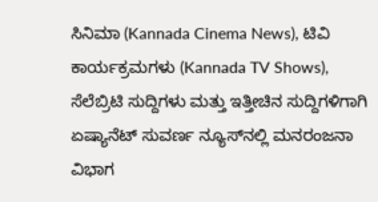ಸಿನಿಮಾ (Kannada Cinema News), ಟಿವಿ ಕಾರ್ಯಕ್ರಮಗಳು (Kannada TV Shows), ಸೆಲೆಬ್ರಿಟಿ ಸುದ್ದಿಗಳು ಮತ್ತು ಇತ್ತೀಚಿನ ಸುದ್ದಿಗಳಿಗಾಗಿ ಏಷ್ಯಾನೆಟ್ ಸುವರ್ಣ ನ್ಯೂಸ್‌ನಲ್ಲಿ ಮನರಂಜನಾ ವಿಭಾಗ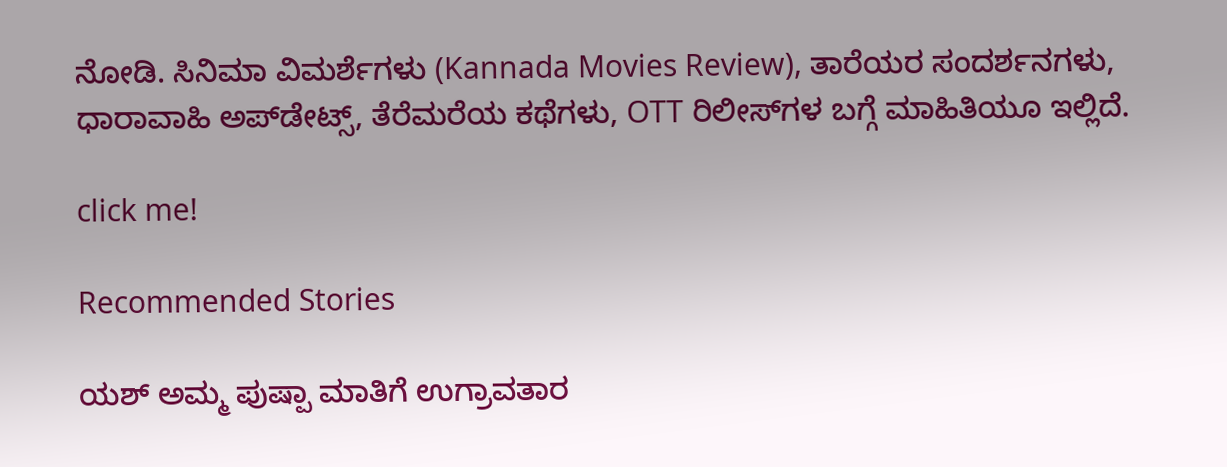ನೋಡಿ. ಸಿನಿಮಾ ವಿಮರ್ಶೆಗಳು (Kannada Movies Review), ತಾರೆಯರ ಸಂದರ್ಶನಗಳು, ಧಾರಾವಾಹಿ ಅಪ್‌ಡೇಟ್ಸ್‌, ತೆರೆಮರೆಯ ಕಥೆಗಳು, OTT ರಿಲೀಸ್‌ಗಳ ಬಗ್ಗೆ ಮಾಹಿತಿಯೂ ಇಲ್ಲಿದೆ.

click me!

Recommended Stories

ಯಶ್ ಅಮ್ಮ ಪುಷ್ಪಾ ಮಾತಿಗೆ ಉಗ್ರಾವತಾರ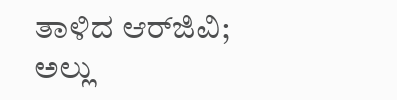ತಾಳಿದ ಆರ್‌ಜಿವಿ; ಅಲ್ಲು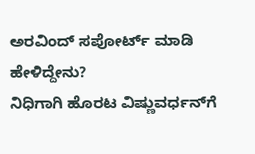ಅರವಿಂದ್ ಸಪೋರ್ಟ್‌ ಮಾಡಿ ಹೇಳಿದ್ದೇನು?
ನಿಧಿಗಾಗಿ ಹೊರಟ ವಿಷ್ಣುವರ್ಧನ್‌ಗೆ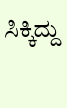ಸಿಕ್ಕಿದ್ದು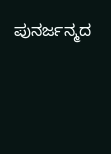ಪುನರ್ಜನ್ಮದ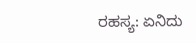ರಹಸ್ಯ: ಏನಿದು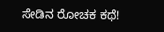ಸೇಡಿನ ರೋಚಕ ಕಥೆ!